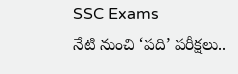SSC Exams
నేటి నుంచి ‘పది’ పరీక్షలు..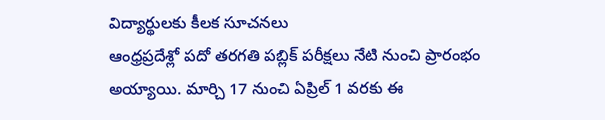విద్యార్థులకు కీలక సూచనలు
ఆంధ్రప్రదేశ్లో పదో తరగతి పబ్లిక్ పరీక్షలు నేటి నుంచి ప్రారంభం అయ్యాయి. మార్చి 17 నుంచి ఏప్రిల్ 1 వరకు ఈ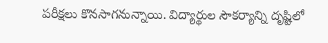పరీక్షలు కొనసాగనున్నాయి. విద్యార్థుల సౌకర్యాన్ని దృష్టిలో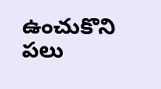ఉంచుకొని పలు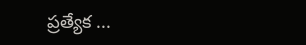ప్రత్యేక ...